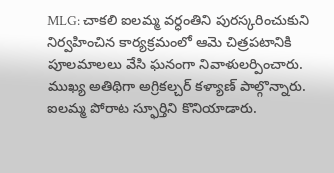MLG: చాకలి ఐలమ్మ వర్ధంతిని పురస్కరించుకుని నిర్వహించిన కార్యక్రమంలో ఆమె చిత్రపటానికి పూలమాలలు వేసి ఘనంగా నివాళులర్పించారు. ముఖ్య అతిథిగా అగ్రికల్చర్ కళ్యాణ్ పాల్గొన్నారు. ఐలమ్మ పోరాట స్ఫూర్తిని కొనియాడారు.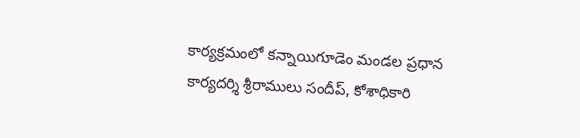కార్యక్రమంలో కన్నాయిగూడెం మండల ప్రధాన కార్యదర్శి శ్రీరాములు సందీప్, కోశాధికారి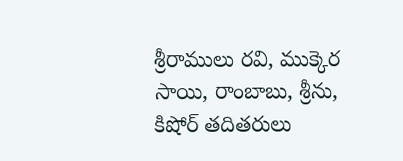శ్రీరాములు రవి, ముక్కెర సాయి, రాంబాబు, శ్రీను, కిషోర్ తదితరులు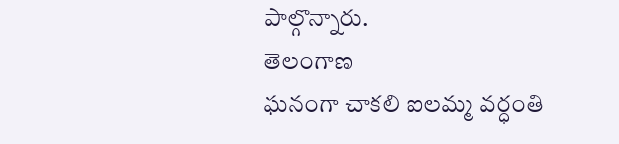పాల్గొన్నారు.
తెలంగాణ
ఘనంగా చాకలి ఐలమ్మ వర్ధంతి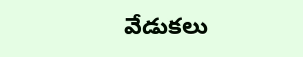వేడుకలు